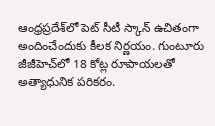ఆంధ్రప్రదేశ్‌లో పెట్ సీటీ స్కాన్ ఉచితంగా అందించేందుకు కీలక నిర్ణయం. గుంటూరు జీజీహెచ్‌లో 18 కోట్ల రూపాయలతో అత్యాధునిక పరికరం.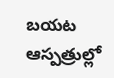బయట ఆస్పత్రుల్లో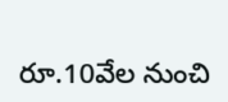రూ.10వేల నుంచి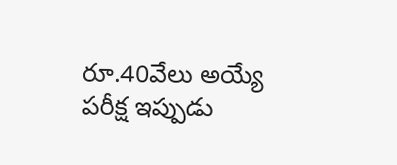రూ.40వేలు అయ్యే పరీక్ష ఇప్పుడు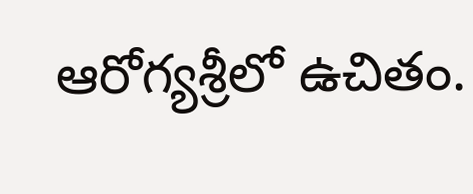ఆరోగ్యశ్రీలో ఉచితం.